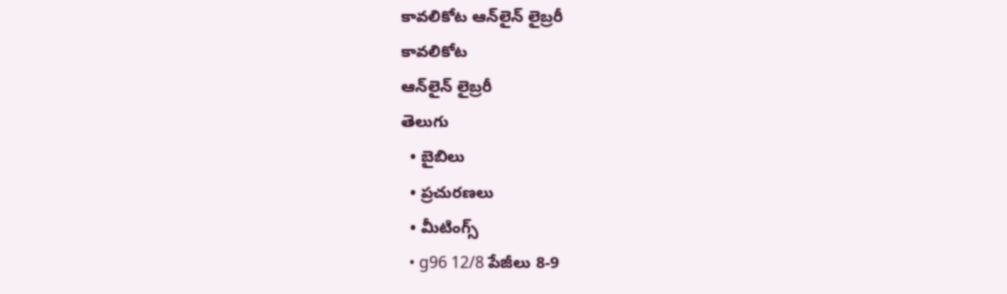కావలికోట ఆన్‌లైన్‌ లైబ్రరీ
కావలికోట
ఆన్‌లైన్‌ లైబ్రరీ
తెలుగు
  • బైబిలు
  • ప్రచురణలు
  • మీటింగ్స్‌
  • g96 12/8 పేజీలు 8-9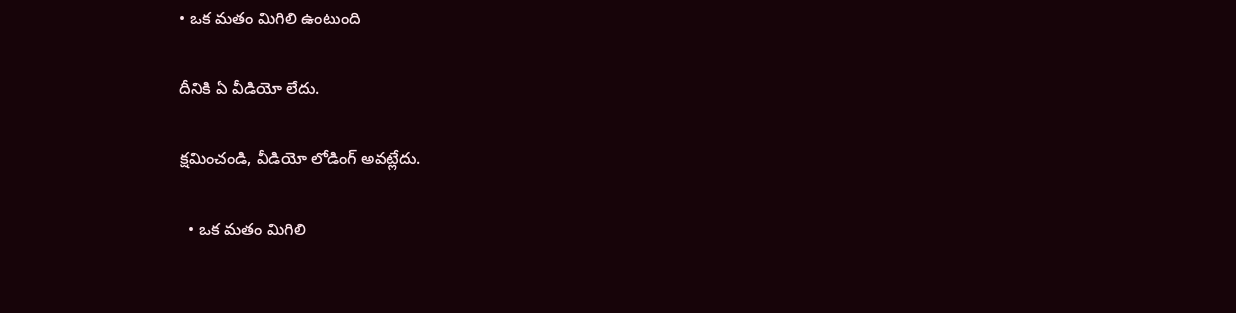• ఒక మతం మిగిలి ఉంటుంది

దీనికి ఏ వీడియో లేదు.

క్షమించండి, వీడియో లోడింగ్‌ అవట్లేదు.

  • ఒక మతం మిగిలి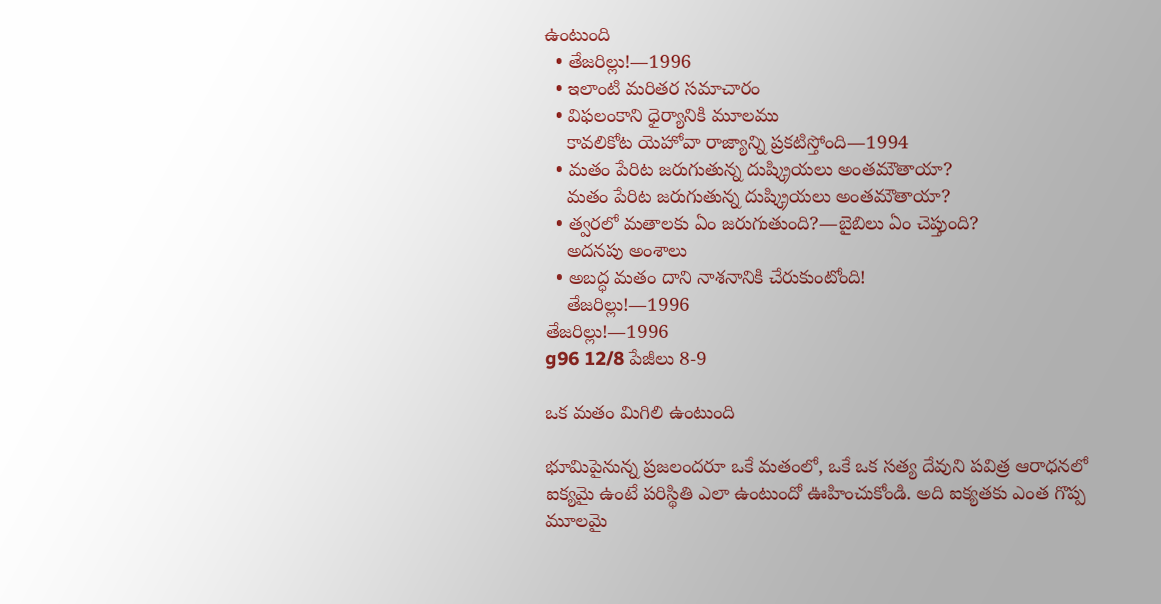ఉంటుంది
  • తేజరిల్లు!—1996
  • ఇలాంటి మరితర సమాచారం
  • విఫలంకాని ధైర్యానికి మూలము
    కావలికోట యెహోవా రాజ్యాన్ని ప్రకటిస్తోంది—1994
  • మతం పేరిట జరుగుతున్న దుష్క్రియలు అంతమౌతాయా?
    మతం పేరిట జరుగుతున్న దుష్క్రియలు అంతమౌతాయా?
  • త్వరలో మతాలకు ఏం జరుగుతుంది?—బైబిలు ఏం చెప్తుంది?
    అదనపు అంశాలు
  • అబద్ధ మతం దాని నాశనానికి చేరుకుంటోంది!
    తేజరిల్లు!—1996
తేజరిల్లు!—1996
g96 12/8 పేజీలు 8-9

ఒక మతం మిగిలి ఉంటుంది

భూమిపైనున్న ప్రజలందరూ ఒకే మతంలో, ఒకే ఒక సత్య దేవుని పవిత్ర ఆరాధనలో ఐక్యమై ఉంటే పరిస్థితి ఎలా ఉంటుందో ఊహించుకోండి. అది ఐక్యతకు ఎంత గొప్ప మూలమై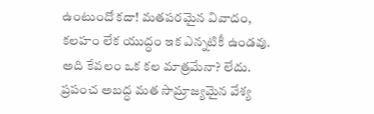ఉంటుందో కదా! మతపరమైన వివాదం, కలహం లేక యుద్ధం ఇక ఎన్నటికీ ఉండవు. అది కేవలం ఒక కల మాత్రమేనా? లేదు. ప్రపంచ అబద్ధ మత సామ్రాజ్యమైన వేశ్య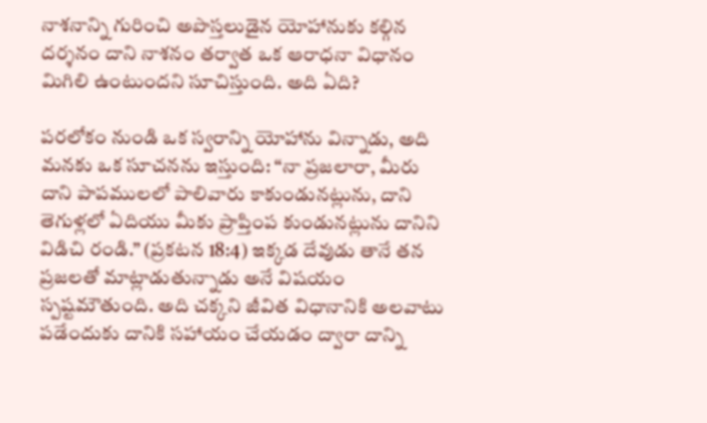నాశనాన్ని గురించి అపొస్తలుడైన యోహానుకు కల్గిన దర్శనం దాని నాశనం తర్వాత ఒక ఆరాధనా విధానం మిగిలి ఉంటుందని సూచిస్తుంది. అది ఏది?

పరలోకం నుండి ఒక స్వరాన్ని యోహాను విన్నాడు, అది మనకు ఒక సూచనను ఇస్తుంది: “నా ప్రజలారా, మీరు దాని పాపములలో పాలివారు కాకుండునట్లును, దాని తెగుళ్లలో ఏదియు మీకు ప్రాప్తింప కుండునట్లును దానిని విడిచి రండి.” (ప్రకటన 18:4) ఇక్కడ దేవుడు తానే తన ప్రజలతో మాట్లాడుతున్నాడు అనే విషయం స్పష్టమౌతుంది. అది చక్కని జీవిత విధానానికి అలవాటు పడేందుకు దానికి సహాయం చేయడం ద్వారా దాన్ని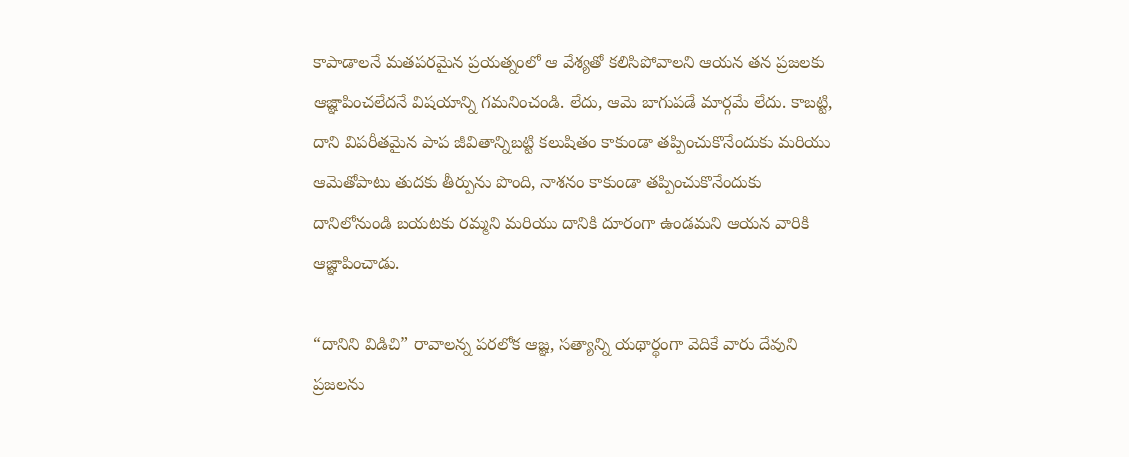కాపాడాలనే మతపరమైన ప్రయత్నంలో ఆ వేశ్యతో కలిసిపోవాలని ఆయన తన ప్రజలకు ఆజ్ఞాపించలేదనే విషయాన్ని గమనించండి. లేదు, ఆమె బాగుపడే మార్గమే లేదు. కాబట్టి, దాని విపరీతమైన పాప జీవితాన్నిబట్టి కలుషితం కాకుండా తప్పించుకొనేందుకు మరియు ఆమెతోపాటు తుదకు తీర్పును పొంది, నాశనం కాకుండా తప్పించుకొనేందుకు దానిలోనుండి బయటకు రమ్మని మరియు దానికి దూరంగా ఉండమని ఆయన వారికి ఆజ్ఞాపించాడు.

“దానిని విడిచి” రావాలన్న పరలోక ఆజ్ఞ, సత్యాన్ని యథార్థంగా వెదికే వారు దేవుని ప్రజలను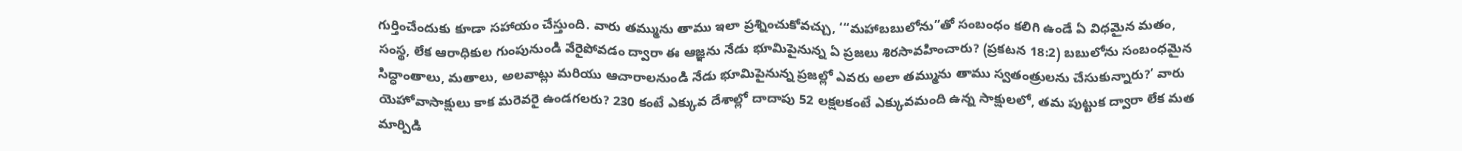గుర్తించేందుకు కూడా సహాయం చేస్తుంది. వారు తమ్మును తాము ఇలా ప్రశ్నించుకోవచ్చు, ‘“మహాబబులోను”తో సంబంధం కలిగి ఉండే ఏ విధమైన మతం, సంస్థ, లేక ఆరాధికుల గుంపునుండి వేరైపోవడం ద్వారా ఈ ఆజ్ఞను నేడు భూమిపైనున్న ఏ ప్రజలు శిరసావహించారు? (ప్రకటన 18:2) బబులోను సంబంధమైన సిద్ధాంతాలు, మతాలు, అలవాట్లు మరియు ఆచారాలనుండి నేడు భూమిపైనున్న ప్రజల్లో ఎవరు అలా తమ్మును తాము స్వతంత్రులను చేసుకున్నారు?’ వారు యెహోవాసాక్షులు కాక మరెవరై ఉండగలరు? 230 కంటే ఎక్కువ దేశాల్లో దాదాపు 52 లక్షలకంటే ఎక్కువమంది ఉన్న సాక్షులలో, తమ పుట్టుక ద్వారా లేక మత మార్పిడి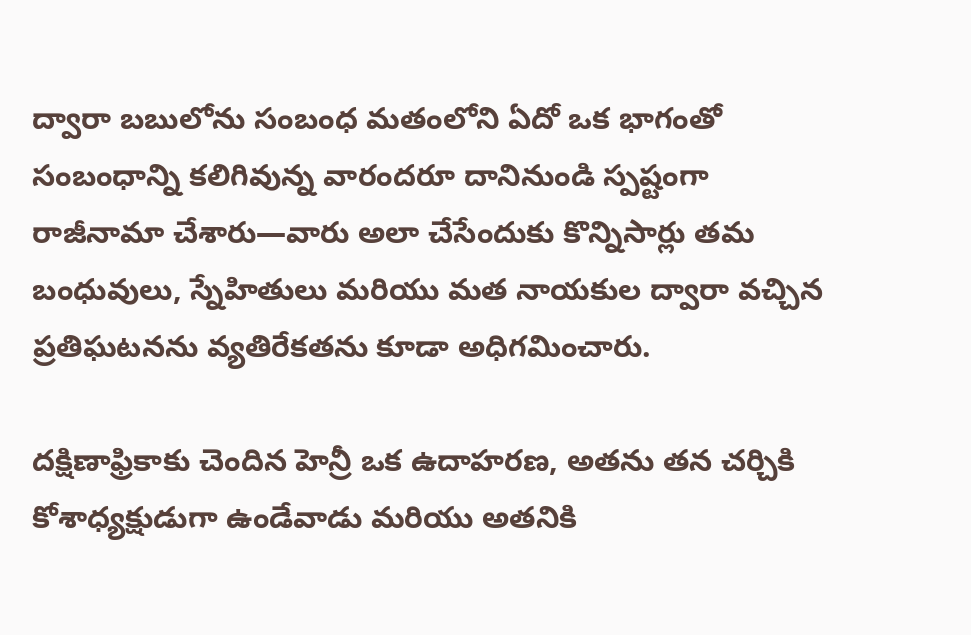ద్వారా బబులోను సంబంధ మతంలోని ఏదో ఒక భాగంతో సంబంధాన్ని కలిగివున్న వారందరూ దానినుండి స్పష్టంగా రాజీనామా చేశారు—వారు అలా చేసేందుకు కొన్నిసార్లు తమ బంధువులు, స్నేహితులు మరియు మత నాయకుల ద్వారా వచ్చిన ప్రతిఘటనను వ్యతిరేకతను కూడా అధిగమించారు.

దక్షిణాఫ్రికాకు చెందిన హెన్రీ ఒక ఉదాహరణ, అతను తన చర్చికి కోశాధ్యక్షుడుగా ఉండేవాడు మరియు అతనికి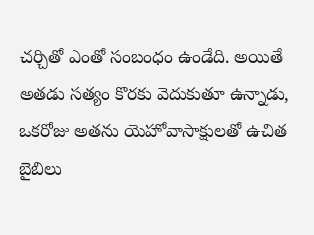చర్చితో ఎంతో సంబంధం ఉండేది. అయితే అతడు సత్యం కొరకు వెదుకుతూ ఉన్నాడు, ఒకరోజు అతను యెహోవాసాక్షులతో ఉచిత బైబిలు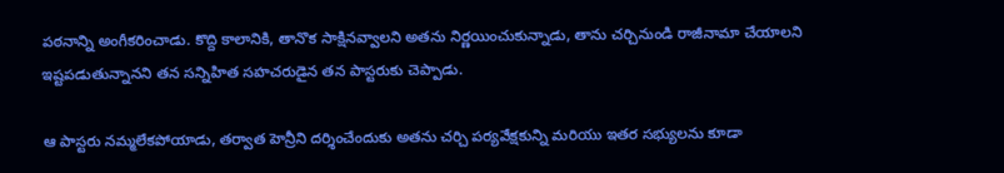పఠనాన్ని అంగీకరించాడు. కొద్ది కాలానికి, తానొక సాక్షినవ్వాలని అతను నిర్ణయించుకున్నాడు, తాను చర్చినుండి రాజీనామా చేయాలని ఇష్టపడుతున్నానని తన సన్నిహిత సహచరుడైన తన పాస్టరుకు చెప్పాడు.

ఆ పాస్టరు నమ్మలేకపోయాడు, తర్వాత హెన్రీని దర్శించేందుకు అతను చర్చి పర్యవేక్షకున్ని మరియు ఇతర సభ్యులను కూడా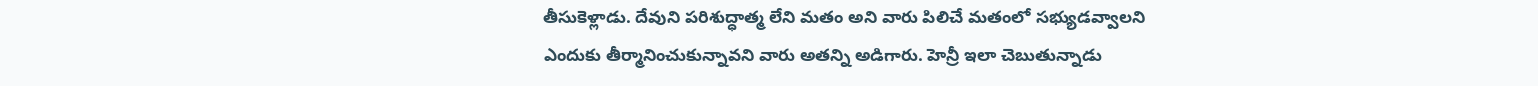తీసుకెళ్లాడు. దేవుని పరిశుద్ధాత్మ లేని మతం అని వారు పిలిచే మతంలో సభ్యుడవ్వాలని ఎందుకు తీర్మానించుకున్నావని వారు అతన్ని అడిగారు. హెన్రీ ఇలా చెబుతున్నాడు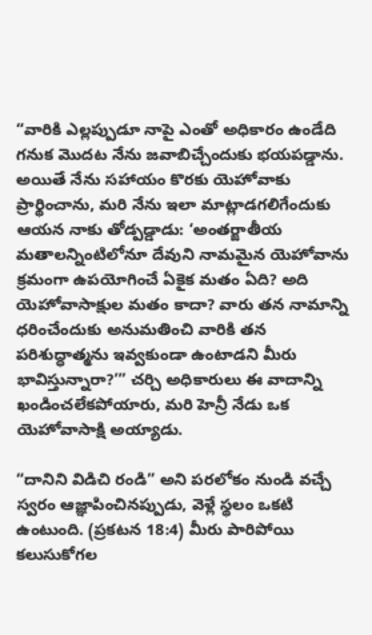“వారికి ఎల్లప్పుడూ నాపై ఎంతో అధికారం ఉండేది గనుక మొదట నేను జవాబిచ్చేందుకు భయపడ్డాను. అయితే నేను సహాయం కొరకు యెహోవాకు ప్రార్థించాను, మరి నేను ఇలా మాట్లాడగలిగేందుకు ఆయన నాకు తోడ్పడ్డాడు: ‘అంతర్జాతీయ మతాలన్నింటిలోనూ దేవుని నామమైన యెహోవాను క్రమంగా ఉపయోగించే ఏకైక మతం ఏది? అది యెహోవాసాక్షుల మతం కాదా? వారు తన నామాన్ని ధరించేందుకు అనుమతించి వారికి తన పరిశుద్ధాత్మను ఇవ్వకుండా ఉంటాడని మీరు భావిస్తున్నారా?’” చర్చి అధికారులు ఈ వాదాన్ని ఖండించలేకపోయారు, మరి హెన్రీ నేడు ఒక యెహోవాసాక్షి అయ్యాడు.

“దానిని విడిచి రండి” అని పరలోకం నుండి వచ్చే స్వరం ఆజ్ఞాపించినప్పుడు, వెళ్లే స్థలం ఒకటి ఉంటుంది. (ప్రకటన 18:4) మీరు పారిపోయి కలుసుకోగల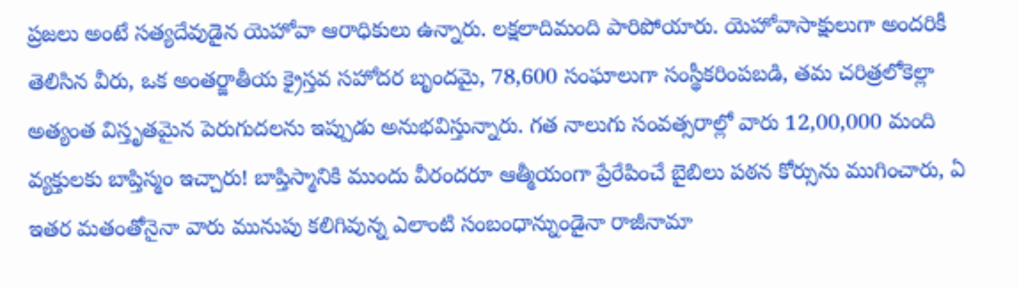ప్రజలు అంటే సత్యదేవుడైన యెహోవా ఆరాధికులు ఉన్నారు. లక్షలాదిమంది పారిపోయారు. యెహోవాసాక్షులుగా అందరికీ తెలిసిన వీరు, ఒక అంతర్జాతీయ క్రైస్తవ సహోదర బృందమై, 78,600 సంఘాలుగా సంస్థీకరింపబడి, తమ చరిత్రలోకెల్లా అత్యంత విస్తృతమైన పెరుగుదలను ఇప్పుడు అనుభవిస్తున్నారు. గత నాలుగు సంవత్సరాల్లో వారు 12,00,000 మంది వ్యక్తులకు బాప్తిస్మం ఇచ్చారు! బాప్తిస్మానికి ముందు వీరందరూ ఆత్మీయంగా ప్రేరేపించే బైబిలు పఠన కోర్సును ముగించారు, ఏ ఇతర మతంతోనైనా వారు మునుపు కలిగివున్న ఎలాంటి సంబంధాన్నుండైనా రాజీనామా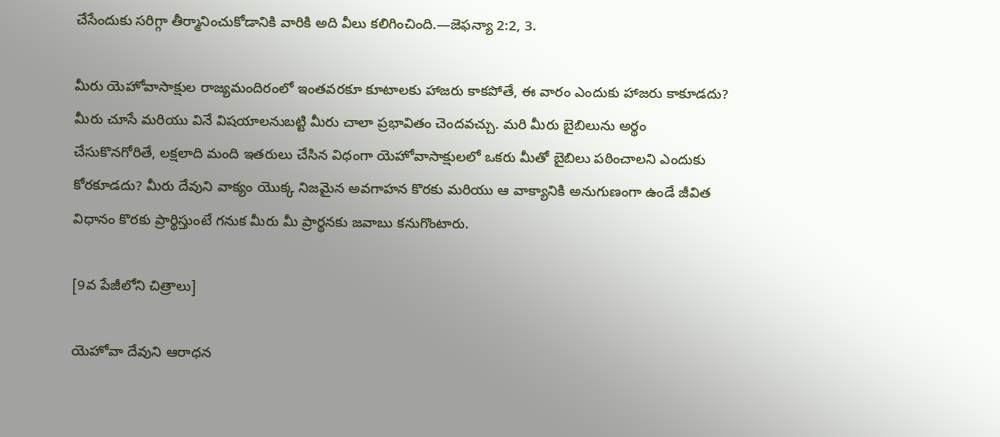చేసేందుకు సరిగ్గా తీర్మానించుకోడానికి వారికి అది వీలు కలిగించింది.—జెఫన్యా 2:2, 3.

మీరు యెహోవాసాక్షుల రాజ్యమందిరంలో ఇంతవరకూ కూటాలకు హాజరు కాకపోతే, ఈ వారం ఎందుకు హాజరు కాకూడదు? మీరు చూసే మరియు వినే విషయాలనుబట్టి మీరు చాలా ప్రభావితం చెందవచ్చు. మరి మీరు బైబిలును అర్థం చేసుకొనగోరితే, లక్షలాది మంది ఇతరులు చేసిన విధంగా యెహోవాసాక్షులలో ఒకరు మీతో బైబిలు పఠించాలని ఎందుకు కోరకూడదు? మీరు దేవుని వాక్యం యొక్క నిజమైన అవగాహన కొరకు మరియు ఆ వాక్యానికి అనుగుణంగా ఉండే జీవిత విధానం కొరకు ప్రార్థిస్తుంటే గనుక మీరు మీ ప్రార్థనకు జవాబు కనుగొంటారు.

[9వ పేజీలోని చిత్రాలు]

యెహోవా దేవుని ఆరాధన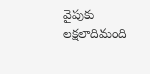వైపుకు లక్షలాదిమంది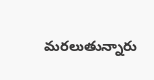మరలుతున్నారు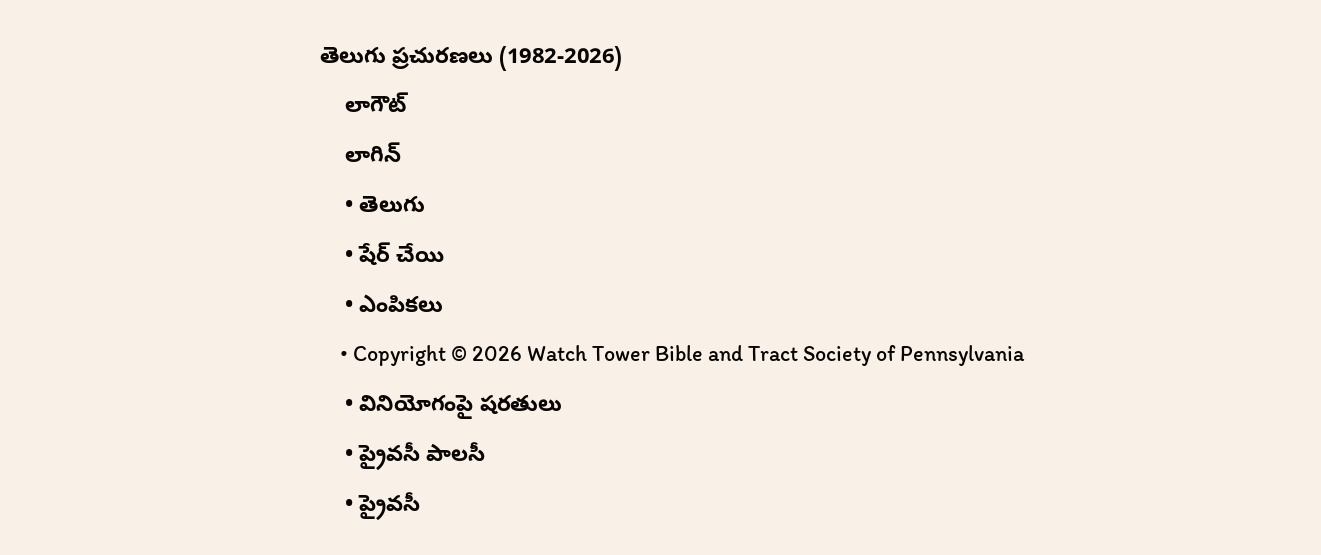తెలుగు ప్రచురణలు (1982-2026)
    లాగౌట్‌
    లాగిన్‌
    • తెలుగు
    • షేర్ చేయి
    • ఎంపికలు
    • Copyright © 2026 Watch Tower Bible and Tract Society of Pennsylvania
    • వినియోగంపై షరతులు
    • ప్రైవసీ పాలసీ
    • ప్రైవసీ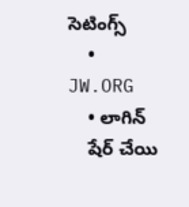సెటింగ్స్‌
    • JW.ORG
    • లాగిన్‌
    షేర్‌ చేయి